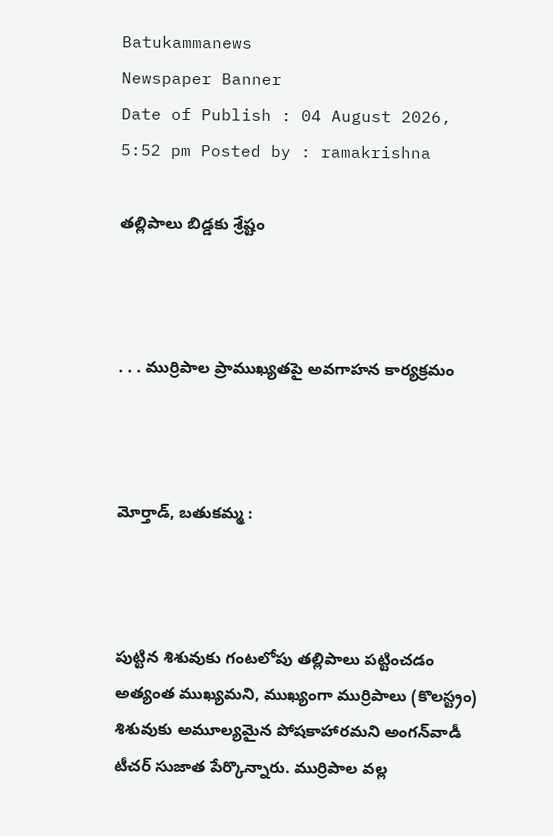Batukammanews
Newspaper Banner
Date of Publish : 04 August 2026, 5:52 pm Posted by : ramakrishna

తల్లిపాలు బిడ్డకు శ్రేష్టం



. . . ముర్రిపాల ప్రాముఖ్యతపై అవగాహన కార్యక్రమం



మోర్తాడ్, బతుకమ్మ :



పుట్టిన శిశువుకు గంటలోపు తల్లిపాలు పట్టించడం అత్యంత ముఖ్యమని, ముఖ్యంగా ముర్రిపాలు (కొలస్ట్రం) శిశువుకు అమూల్యమైన పోషకాహారమని అంగన్‌వాడీ టీచర్ సుజాత పేర్కొన్నారు. ముర్రిపాల వల్ల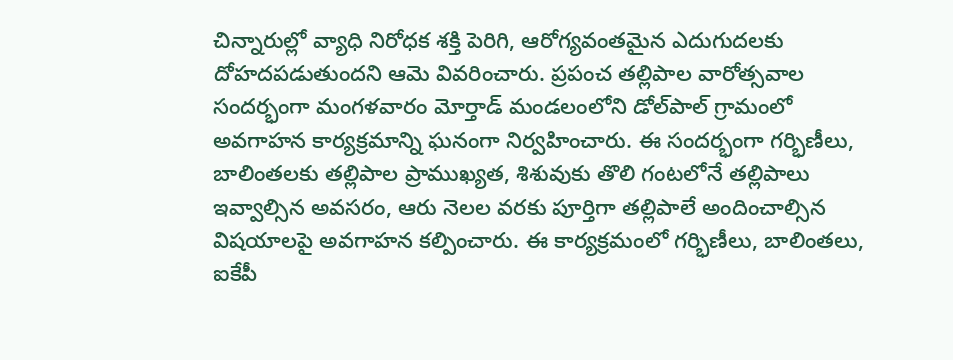చిన్నారుల్లో వ్యాధి నిరోధక శక్తి పెరిగి, ఆరోగ్యవంతమైన ఎదుగుదలకు దోహదపడుతుందని ఆమె వివరించారు. ప్రపంచ తల్లిపాల వారోత్సవాల సందర్భంగా మంగళవారం మోర్తాడ్ మండలంలోని డోల్‌పాల్ గ్రామంలో అవగాహన కార్యక్రమాన్ని ఘనంగా నిర్వహించారు. ఈ సందర్భంగా గర్భిణీలు, బాలింతలకు తల్లిపాల ప్రాముఖ్యత, శిశువుకు తొలి గంటలోనే తల్లిపాలు ఇవ్వాల్సిన అవసరం, ఆరు నెలల వరకు పూర్తిగా తల్లిపాలే అందించాల్సిన విషయాలపై అవగాహన కల్పించారు. ఈ కార్యక్రమంలో గర్భిణీలు, బాలింతలు, ఐకేపీ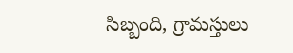సిబ్బంది, గ్రామస్తులు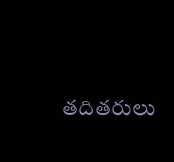తదితరులు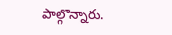పాల్గొన్నారు.